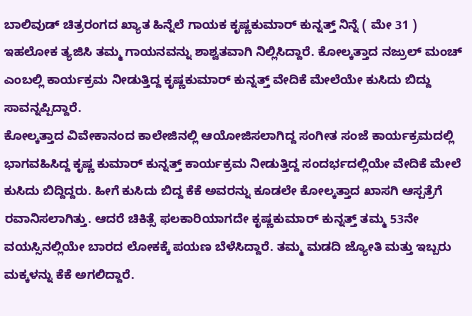ಬಾಲಿವುಡ್ ಚಿತ್ರರಂಗದ ಖ್ಯಾತ ಹಿನ್ನೆಲೆ ಗಾಯಕ ಕೃಷ್ಣಕುಮಾರ್ ಕುನ್ನತ್ತ್ ನಿನ್ನೆ ( ಮೇ 31 ) ಇಹಲೋಕ ತ್ಯಜಿಸಿ ತಮ್ಮ ಗಾಯನವನ್ನು ಶಾಶ್ವತವಾಗಿ ನಿಲ್ಲಿಸಿದ್ದಾರೆ. ಕೋಲ್ಕತ್ತಾದ ನಜ್ರುಲ್ ಮಂಚ್ ಎಂಬಲ್ಲಿ ಕಾರ್ಯಕ್ರಮ ನೀಡುತ್ತಿದ್ದ ಕೃಷ್ಣಕುಮಾರ್ ಕುನ್ನತ್ತ್ ವೇದಿಕೆ ಮೇಲೆಯೇ ಕುಸಿದು ಬಿದ್ದು ಸಾವನ್ನಪ್ಪಿದ್ದಾರೆ.
ಕೋಲ್ಕತ್ತಾದ ವಿವೇಕಾನಂದ ಕಾಲೇಜಿನಲ್ಲಿ ಆಯೋಜಿಸಲಾಗಿದ್ದ ಸಂಗೀತ ಸಂಜೆ ಕಾರ್ಯಕ್ರಮದಲ್ಲಿ ಭಾಗವಹಿಸಿದ್ದ ಕೃಷ್ಣ ಕುಮಾರ್ ಕುನ್ನತ್ತ್ ಕಾರ್ಯಕ್ರಮ ನೀಡುತ್ತಿದ್ದ ಸಂದರ್ಭದಲ್ಲಿಯೇ ವೇದಿಕೆ ಮೇಲೆ ಕುಸಿದು ಬಿದ್ದಿದ್ದರು. ಹೀಗೆ ಕುಸಿದು ಬಿದ್ದ ಕೆಕೆ ಅವರನ್ನು ಕೂಡಲೇ ಕೋಲ್ಕತ್ತಾದ ಖಾಸಗಿ ಆಸ್ಪತ್ರೆಗೆ ರವಾನಿಸಲಾಗಿತ್ತು. ಆದರೆ ಚಿಕಿತ್ಸೆ ಫಲಕಾರಿಯಾಗದೇ ಕೃಷ್ಣಕುಮಾರ್ ಕುನ್ನತ್ತ್ ತಮ್ಮ 53ನೇ ವಯಸ್ಸಿನಲ್ಲಿಯೇ ಬಾರದ ಲೋಕಕ್ಕೆ ಪಯಣ ಬೆಳೆಸಿದ್ದಾರೆ. ತಮ್ಮ ಮಡದಿ ಜ್ಯೋತಿ ಮತ್ತು ಇಬ್ಬರು ಮಕ್ಕಳನ್ನು ಕೆಕೆ ಅಗಲಿದ್ದಾರೆ.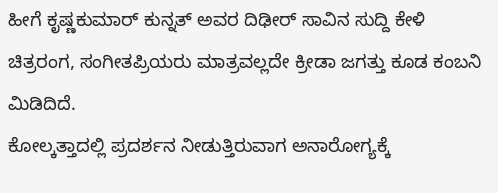ಹೀಗೆ ಕೃಷ್ಣಕುಮಾರ್ ಕುನ್ನತ್ ಅವರ ದಿಢೀರ್ ಸಾವಿನ ಸುದ್ದಿ ಕೇಳಿ ಚಿತ್ರರಂಗ, ಸಂಗೀತಪ್ರಿಯರು ಮಾತ್ರವಲ್ಲದೇ ಕ್ರೀಡಾ ಜಗತ್ತು ಕೂಡ ಕಂಬನಿ ಮಿಡಿದಿದೆ.
ಕೋಲ್ಕತ್ತಾದಲ್ಲಿ ಪ್ರದರ್ಶನ ನೀಡುತ್ತಿರುವಾಗ ಅನಾರೋಗ್ಯಕ್ಕೆ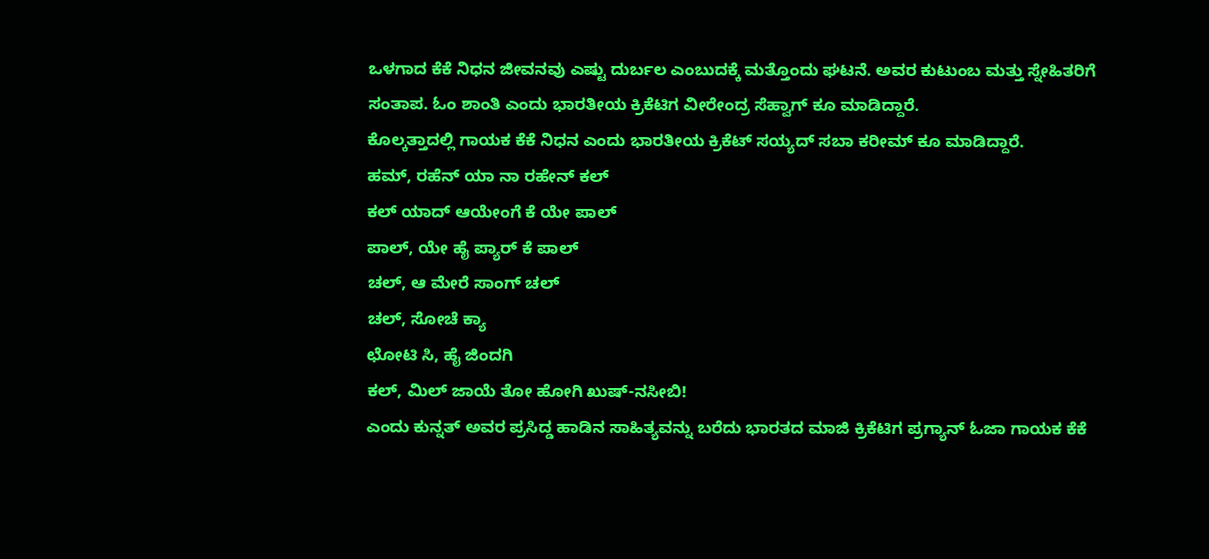ಒಳಗಾದ ಕೆಕೆ ನಿಧನ ಜೀವನವು ಎಷ್ಟು ದುರ್ಬಲ ಎಂಬುದಕ್ಕೆ ಮತ್ತೊಂದು ಘಟನೆ. ಅವರ ಕುಟುಂಬ ಮತ್ತು ಸ್ನೇಹಿತರಿಗೆ ಸಂತಾಪ. ಓಂ ಶಾಂತಿ ಎಂದು ಭಾರತೀಯ ಕ್ರಿಕೆಟಿಗ ವೀರೇಂದ್ರ ಸೆಹ್ವಾಗ್ ಕೂ ಮಾಡಿದ್ದಾರೆ.
ಕೊಲ್ಕತ್ತಾದಲ್ಲಿ ಗಾಯಕ ಕೆಕೆ ನಿಧನ ಎಂದು ಭಾರತೀಯ ಕ್ರಿಕೆಟ್ ಸಯ್ಯದ್ ಸಬಾ ಕರೀಮ್ ಕೂ ಮಾಡಿದ್ದಾರೆ.
ಹಮ್, ರಹೆನ್ ಯಾ ನಾ ರಹೇನ್ ಕಲ್
ಕಲ್ ಯಾದ್ ಆಯೇಂಗೆ ಕೆ ಯೇ ಪಾಲ್
ಪಾಲ್, ಯೇ ಹೈ ಪ್ಯಾರ್ ಕೆ ಪಾಲ್
ಚಲ್, ಆ ಮೇರೆ ಸಾಂಗ್ ಚಲ್
ಚಲ್, ಸೋಚೆ ಕ್ಯಾ
ಛೋಟಿ ಸಿ, ಹೈ ಜಿಂದಗಿ
ಕಲ್, ಮಿಲ್ ಜಾಯೆ ತೋ ಹೋಗಿ ಖುಷ್-ನಸೀಬಿ!
ಎಂದು ಕುನ್ನತ್ ಅವರ ಪ್ರಸಿದ್ಡ ಹಾಡಿನ ಸಾಹಿತ್ಯವನ್ನು ಬರೆದು ಭಾರತದ ಮಾಜಿ ಕ್ರಿಕೆಟಿಗ ಪ್ರಗ್ಯಾನ್ ಓಜಾ ಗಾಯಕ ಕೆಕೆ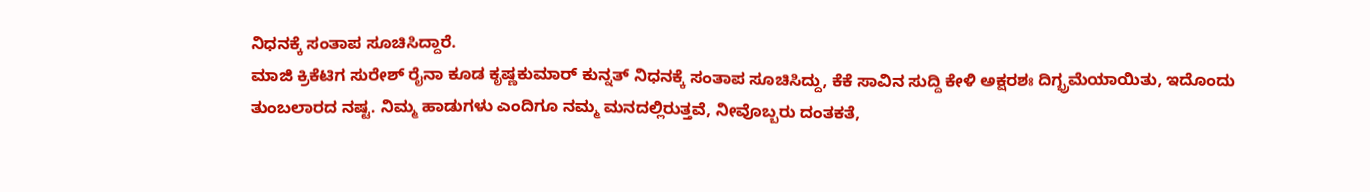ನಿಧನಕ್ಕೆ ಸಂತಾಪ ಸೂಚಿಸಿದ್ದಾರೆ.
ಮಾಜಿ ಕ್ರಿಕೆಟಿಗ ಸುರೇಶ್ ರೈನಾ ಕೂಡ ಕೃಷ್ಣಕುಮಾರ್ ಕುನ್ನತ್ ನಿಧನಕ್ಕೆ ಸಂತಾಪ ಸೂಚಿಸಿದ್ದು, ಕೆಕೆ ಸಾವಿನ ಸುದ್ದಿ ಕೇಳಿ ಅಕ್ಷರಶಃ ದಿಗ್ಭ್ರಮೆಯಾಯಿತು, ಇದೊಂದು ತುಂಬಲಾರದ ನಷ್ಟ. ನಿಮ್ಮ ಹಾಡುಗಳು ಎಂದಿಗೂ ನಮ್ಮ ಮನದಲ್ಲಿರುತ್ತವೆ, ನೀವೊಬ್ಬರು ದಂತಕತೆ,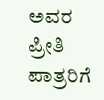ಅವರ ಪ್ರೀತಿ ಪಾತ್ರರಿಗೆ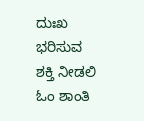ದುಃಖ ಭರಿಸುವ ಶಕ್ತಿ ನೀಡಲಿ ಓಂ ಶಾಂತಿ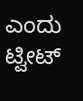ಎಂದು ಟ್ವೀಟ್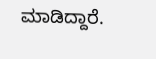ಮಾಡಿದ್ದಾರೆ.